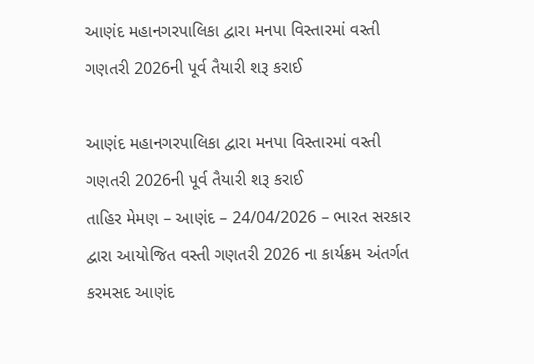આણંદ મહાનગરપાલિકા દ્વારા મનપા વિસ્તારમાં વસ્તી ગણતરી 2026ની પૂર્વ તૈયારી શરૂ કરાઈ

આણંદ મહાનગરપાલિકા દ્વારા મનપા વિસ્તારમાં વસ્તી ગણતરી 2026ની પૂર્વ તૈયારી શરૂ કરાઈ
તાહિર મેમણ – આણંદ – 24/04/2026 – ભારત સરકાર દ્વારા આયોજિત વસ્તી ગણતરી 2026 ના કાર્યક્રમ અંતર્ગત કરમસદ આણંદ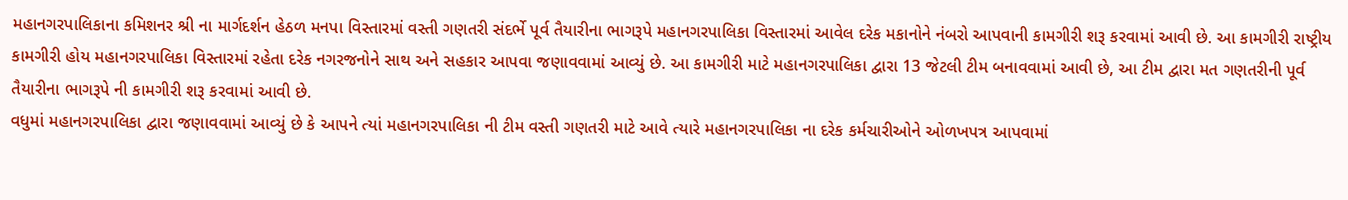મહાનગરપાલિકાના કમિશનર શ્રી ના માર્ગદર્શન હેઠળ મનપા વિસ્તારમાં વસ્તી ગણતરી સંદર્ભે પૂર્વ તૈયારીના ભાગરૂપે મહાનગરપાલિકા વિસ્તારમાં આવેલ દરેક મકાનોને નંબરો આપવાની કામગીરી શરૂ કરવામાં આવી છે. આ કામગીરી રાષ્ટ્રીય કામગીરી હોય મહાનગરપાલિકા વિસ્તારમાં રહેતા દરેક નગરજનોને સાથ અને સહકાર આપવા જણાવવામાં આવ્યું છે. આ કામગીરી માટે મહાનગરપાલિકા દ્વારા 13 જેટલી ટીમ બનાવવામાં આવી છે, આ ટીમ દ્વારા મત ગણતરીની પૂર્વ તૈયારીના ભાગરૂપે ની કામગીરી શરૂ કરવામાં આવી છે.
વધુમાં મહાનગરપાલિકા દ્વારા જણાવવામાં આવ્યું છે કે આપને ત્યાં મહાનગરપાલિકા ની ટીમ વસ્તી ગણતરી માટે આવે ત્યારે મહાનગરપાલિકા ના દરેક કર્મચારીઓને ઓળખપત્ર આપવામાં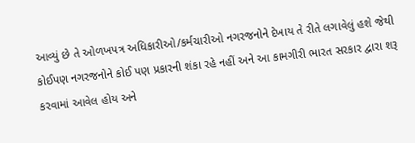આવ્યું છે તે ઓળખપત્ર અધિકારીઓ/કર્મચારીઓ નગરજનોને દેખાય તે રીતે લગાવેલું હશે જેથી કોઈપણ નગરજનોને કોઈ પણ પ્રકારની શંકા રહે નહીં અને આ કામગીરી ભારત સરકાર દ્વારા શરૂ કરવામાં આવેલ હોય અને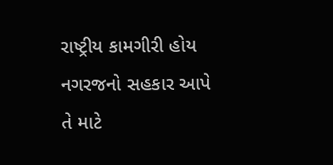રાષ્ટ્રીય કામગીરી હોય નગરજનો સહકાર આપે તે માટે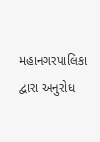મહાનગરપાલિકા દ્વારા અનુરોધ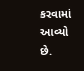કરવામાં આવ્યો છે.